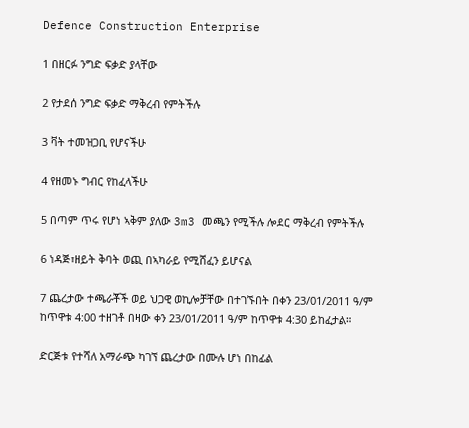Defence Construction Enterprise

1 በዘርፉ ንግድ ፍቃድ ያላቸው

2 የታደሰ ንግድ ፍቃድ ማቅረብ የምትችሉ

3 ቫት ተመዝጋቢ የሆናችሁ

4 የዘመኑ ግብር የከፈላችሁ

5 በጣም ጥሩ የሆነ ኣቅም ያለው 3m3 መጫን የሚችሉ ሎደር ማቅረብ የምትችሉ

6 ነዳጅ፣ዘይት ቅባት ወጪ በኣካራይ የሚሸፈን ይሆናል

7 ጨረታው ተጫራቾች ወይ ህጋዊ ወኪሎቻቸው በተገኙበት በቀን 23/01/2011 ዓ/ም ከጥዋቱ 4:00 ተዘገቶ በዛው ቀን 23/01/2011 ዓ/ም ከጥዋቱ 4:30 ይከፈታል።

ድርጅቱ የተሻለ አማራጭ ካገኘ ጨረታው በሙሉ ሆነ በከፊል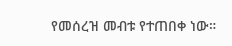የመሰረዝ መብቱ የተጠበቀ ነው።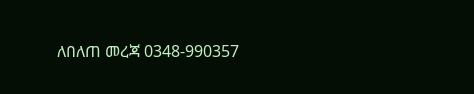ለበለጠ መረጃ 0348-990357